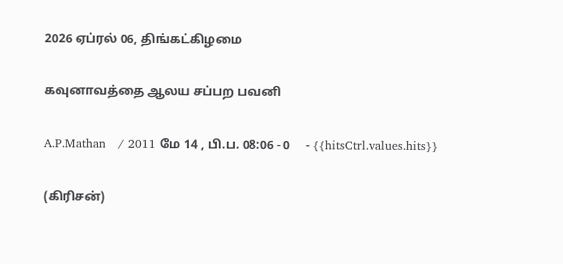2026 ஏப்ரல் 06, திங்கட்கிழமை

கவுனாவத்தை ஆலய சப்பற பவனி

A.P.Mathan   / 2011 மே 14 , பி.ப. 08:06 - 0     - {{hitsCtrl.values.hits}}

(கிரிசன்)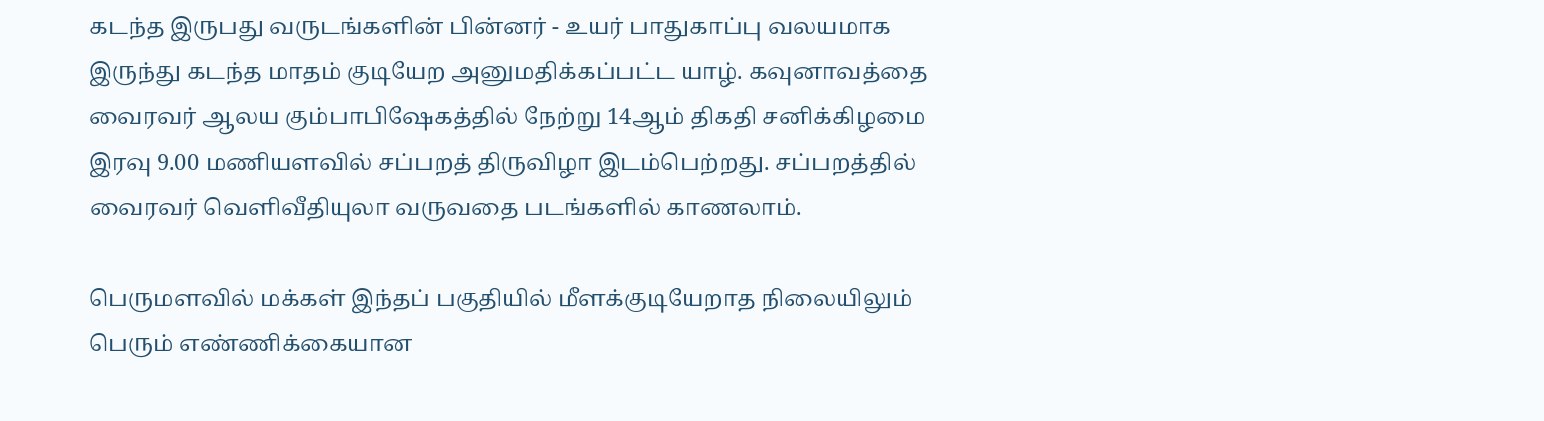கடந்த இருபது வருடங்களின் பின்னர் - உயர் பாதுகாப்பு வலயமாக இருந்து கடந்த மாதம் குடியேற அனுமதிக்கப்பட்ட யாழ். கவுனாவத்தை வைரவர் ஆலய கும்பாபிஷேகத்தில் நேற்று 14ஆம் திகதி சனிக்கிழமை இரவு 9.00 மணியளவில் சப்பறத் திருவிழா இடம்பெற்றது. சப்பறத்தில் வைரவர் வெளிவீதியுலா வருவதை படங்களில் காணலாம்.

பெருமளவில் மக்கள் இந்தப் பகுதியில் மீளக்குடியேறாத நிலையிலும் பெரும் எண்ணிக்கையான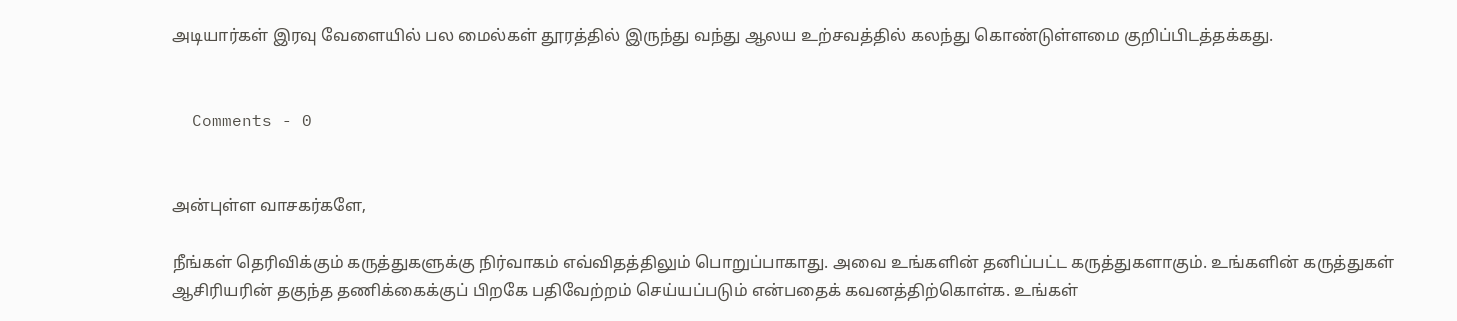அடியார்கள் இரவு வேளையில் பல மைல்கள் தூரத்தில் இருந்து வந்து ஆலய உற்சவத்தில் கலந்து கொண்டுள்ளமை குறிப்பிடத்தக்கது.


  Comments - 0


அன்புள்ள வாசகர்களே,

நீங்கள் தெரிவிக்கும் கருத்துகளுக்கு நிர்வாகம் எவ்விதத்திலும் பொறுப்பாகாது. அவை உங்களின் தனிப்பட்ட கருத்துகளாகும். உங்களின் கருத்துகள் ஆசிரியரின் தகுந்த தணிக்கைக்குப் பிறகே பதிவேற்றம் செய்யப்படும் என்பதைக் கவனத்திற்கொள்க. உங்கள்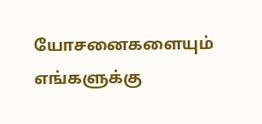யோசனைகளையும் எங்களுக்கு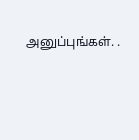அனுப்புங்கள். .